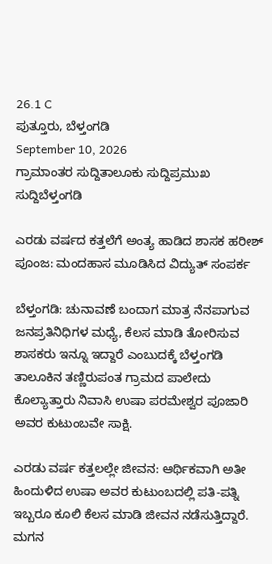26.1 C
ಪುತ್ತೂರು, ಬೆಳ್ತಂಗಡಿ
September 10, 2026
ಗ್ರಾಮಾಂತರ ಸುದ್ದಿತಾಲೂಕು ಸುದ್ದಿಪ್ರಮುಖ ಸುದ್ದಿಬೆಳ್ತಂಗಡಿ

ಎರಡು ವರ್ಷದ ಕತ್ತಲೆಗೆ ಅಂತ್ಯ ಹಾಡಿದ ಶಾಸಕ ಹರೀಶ್ ಪೂಂಜ: ಮಂದಹಾಸ ಮೂಡಿಸಿದ ವಿದ್ಯುತ್ ಸಂಪರ್ಕ

ಬೆಳ್ತಂಗಡಿ: ಚುನಾವಣೆ ಬಂದಾಗ ಮಾತ್ರ ನೆನಪಾಗುವ ಜನಪ್ರತಿನಿಧಿಗಳ ಮಧ್ಯೆ, ಕೆಲಸ ಮಾಡಿ ತೋರಿಸುವ ಶಾಸಕರು ಇನ್ನೂ ಇದ್ದಾರೆ ಎಂಬುದಕ್ಕೆ ಬೆಳ್ತಂಗಡಿ ತಾಲೂಕಿನ ತಣ್ಣಿರುಪಂತ ಗ್ರಾಮದ ಪಾಲೇದು ಕೊಲ್ಯಾತ್ತಾರು ನಿವಾಸಿ ಉಷಾ ಪರಮೇಶ್ವರ ಪೂಜಾರಿ ಅವರ ಕುಟುಂಬವೇ ಸಾಕ್ಷಿ.

ಎರಡು ವರ್ಷ ಕತ್ತಲಲ್ಲೇ ಜೀವನ: ಆರ್ಥಿಕವಾಗಿ ಅತೀ ಹಿಂದುಳಿದ ಉಷಾ ಅವರ ಕುಟುಂಬದಲ್ಲಿ ಪತಿ-ಪತ್ನಿ ಇಬ್ಬರೂ ಕೂಲಿ ಕೆಲಸ ಮಾಡಿ ಜೀವನ ನಡೆಸುತ್ತಿದ್ದಾರೆ. ಮಗನ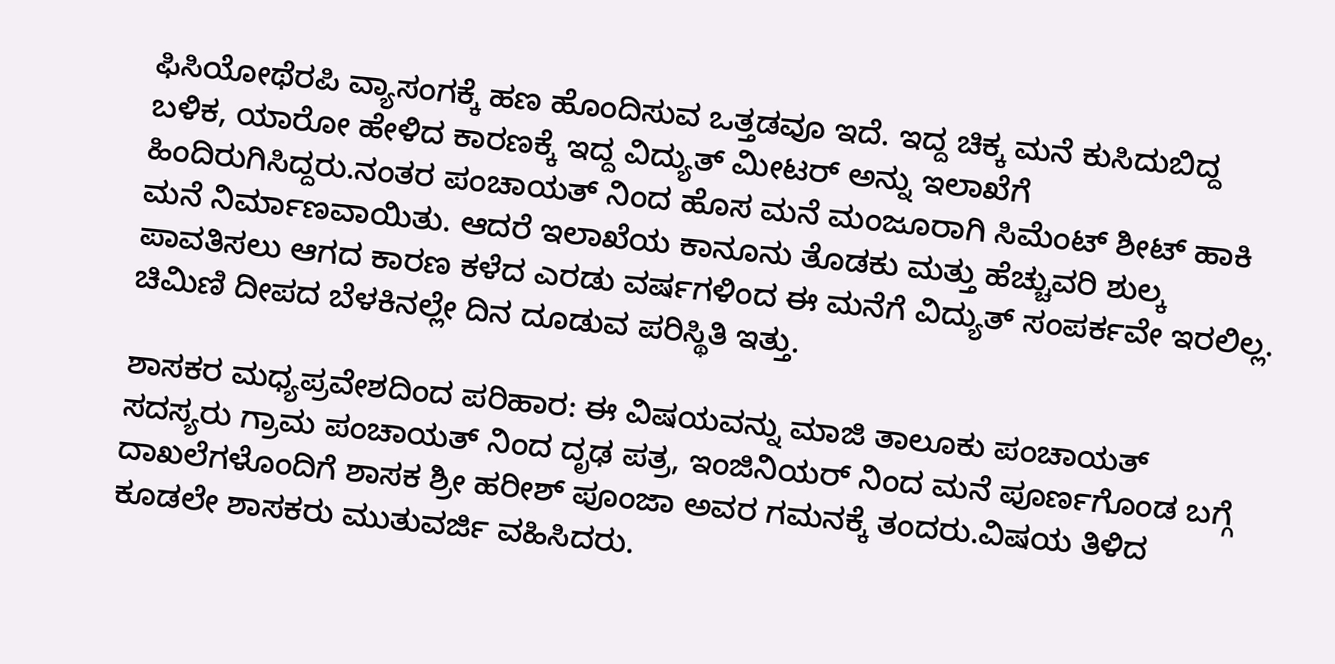ಫಿಸಿಯೋಥೆರಪಿ ವ್ಯಾಸಂಗಕ್ಕೆ ಹಣ ಹೊಂದಿಸುವ ಒತ್ತಡವೂ ಇದೆ. ಇದ್ದ ಚಿಕ್ಕ ಮನೆ ಕುಸಿದುಬಿದ್ದ ಬಳಿಕ, ಯಾರೋ ಹೇಳಿದ ಕಾರಣಕ್ಕೆ ಇದ್ದ ವಿದ್ಯುತ್ ಮೀಟರ್ ಅನ್ನು ಇಲಾಖೆಗೆ ಹಿಂದಿರುಗಿಸಿದ್ದರು.ನಂತರ ಪಂಚಾಯತ್ ನಿಂದ ಹೊಸ ಮನೆ ಮಂಜೂರಾಗಿ ಸಿಮೆಂಟ್ ಶೀಟ್ ಹಾಕಿ ಮನೆ ನಿರ್ಮಾಣವಾಯಿತು. ಆದರೆ ಇಲಾಖೆಯ ಕಾನೂನು ತೊಡಕು ಮತ್ತು ಹೆಚ್ಚುವರಿ ಶುಲ್ಕ ಪಾವತಿಸಲು ಆಗದ ಕಾರಣ ಕಳೆದ ಎರಡು ವರ್ಷಗಳಿಂದ ಈ ಮನೆಗೆ ವಿದ್ಯುತ್ ಸಂಪರ್ಕವೇ ಇರಲಿಲ್ಲ. ಚಿಮಿಣಿ ದೀಪದ ಬೆಳಕಿನಲ್ಲೇ ದಿನ ದೂಡುವ ಪರಿಸ್ಥಿತಿ ಇತ್ತು.

ಶಾಸಕರ ಮಧ್ಯಪ್ರವೇಶದಿಂದ ಪರಿಹಾರ: ಈ ವಿಷಯವನ್ನು ಮಾಜಿ ತಾಲೂಕು ಪಂಚಾಯತ್ ಸದಸ್ಯರು ಗ್ರಾಮ ಪಂಚಾಯತ್ ನಿಂದ ದೃಢ ಪತ್ರ, ಇಂಜಿನಿಯರ್ ನಿಂದ ಮನೆ ಪೂರ್ಣಗೊಂಡ ಬಗ್ಗೆ ದಾಖಲೆಗಳೊಂದಿಗೆ ಶಾಸಕ ಶ್ರೀ ಹರೀಶ್ ಪೂಂಜಾ ಅವರ ಗಮನಕ್ಕೆ ತಂದರು.ವಿಷಯ ತಿಳಿದ ಕೂಡಲೇ ಶಾಸಕರು ಮುತುವರ್ಜಿ ವಹಿಸಿದರು.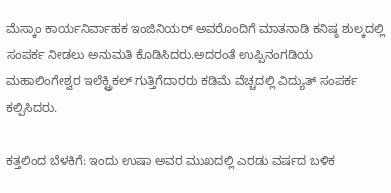ಮೆಸ್ಕಾಂ ಕಾರ್ಯನಿರ್ವಾಹಕ ಇಂಜಿನಿಯರ್ ಅವರೊಂದಿಗೆ ಮಾತನಾಡಿ ಕನಿಷ್ಠ ಶುಲ್ಕದಲ್ಲಿ ಸಂಪರ್ಕ ನೀಡಲು ಅನುಮತಿ ಕೊಡಿಸಿದರು.ಅದರಂತೆ ಉಪ್ಪಿನಂಗಡಿಯ ಮಹಾಲಿಂಗೇಶ್ವರ ಇಲೆಕ್ಟ್ರಿಕಲ್ ಗುತ್ತಿಗೆದಾರರು ಕಡಿಮೆ ವೆಚ್ಚದಲ್ಲಿ ವಿದ್ಯುತ್ ಸಂಪರ್ಕ ಕಲ್ಪಿಸಿದರು.

ಕತ್ತಲಿಂದ ಬೆಳಕಿಗೆ: ಇಂದು ಉಷಾ ಅವರ ಮುಖದಲ್ಲಿ ಎರಡು ವರ್ಷದ ಬಳಿಕ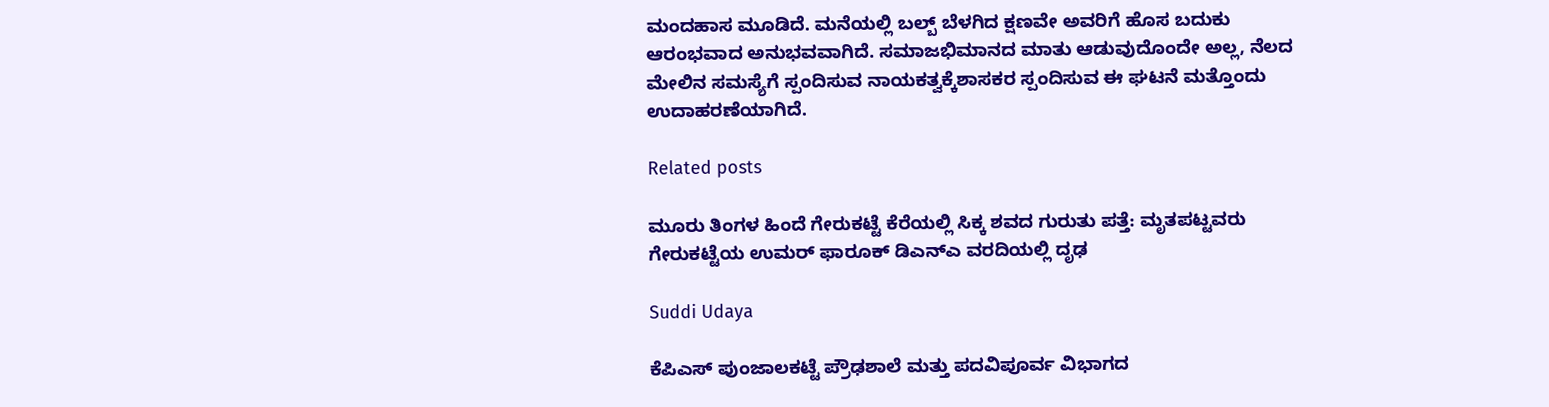ಮಂದಹಾಸ ಮೂಡಿದೆ. ಮನೆಯಲ್ಲಿ ಬಲ್ಬ್ ಬೆಳಗಿದ ಕ್ಷಣವೇ ಅವರಿಗೆ ಹೊಸ ಬದುಕು ಆರಂಭವಾದ ಅನುಭವವಾಗಿದೆ. ಸಮಾಜಭಿಮಾನದ ಮಾತು ಆಡುವುದೊಂದೇ ಅಲ್ಲ, ನೆಲದ ಮೇಲಿನ ಸಮಸ್ಯೆಗೆ ಸ್ಪಂದಿಸುವ ನಾಯಕತ್ವಕ್ಕೆ‌ಶಾಸಕರ ಸ್ಪಂದಿಸುವ ಈ ಘಟನೆ ಮತ್ತೊಂದು ಉದಾಹರಣೆಯಾಗಿದೆ.

Related posts

ಮೂರು ತಿಂಗಳ ಹಿಂದೆ ಗೇರುಕಟ್ಟೆ ಕೆರೆಯಲ್ಲಿ ಸಿಕ್ಕ ಶವದ ಗುರುತು ಪತ್ತೆ: ಮೃತಪಟ್ಟವರು ಗೇರುಕಟ್ಟೆಯ ಉಮರ್ ಫಾರೂಕ್ ಡಿಎನ್‌ಎ ವರದಿಯಲ್ಲಿ ದೃಢ

Suddi Udaya

ಕೆಪಿಎಸ್ ಪುಂಜಾಲಕಟ್ಟೆ ಪ್ರೌಢಶಾಲೆ ಮತ್ತು ಪದವಿಪೂರ್ವ ವಿಭಾಗದ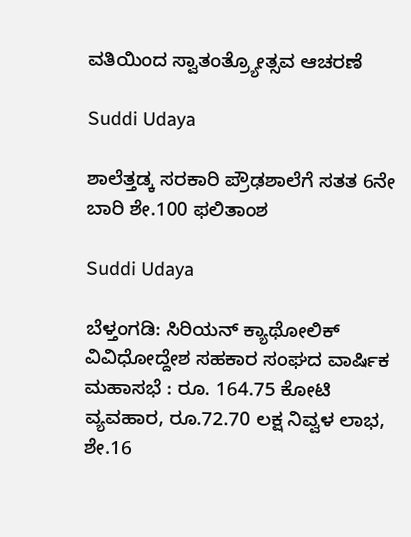ವತಿಯಿಂದ ಸ್ವಾತಂತ್ರ್ಯೋತ್ಸವ ಆಚರಣೆ

Suddi Udaya

ಶಾಲೆತ್ತಡ್ಕ ಸರಕಾರಿ ಪ್ರೌಢಶಾಲೆಗೆ ಸತತ 6ನೇ ಬಾರಿ ಶೇ.100 ಫಲಿತಾಂಶ

Suddi Udaya

ಬೆಳ್ತಂಗಡಿ: ಸಿರಿಯನ್ ಕ್ಯಾಥೋಲಿಕ್ ವಿವಿಧೋದ್ದೇಶ ಸಹಕಾರ ಸಂಘದ ವಾರ್ಷಿಕ ಮಹಾಸಭೆ : ರೂ. 164.75 ಕೋಟಿ ವ್ಯವಹಾರ, ರೂ.72.70 ಲಕ್ಷ ನಿವ್ವಳ ಲಾಭ, ಶೇ.16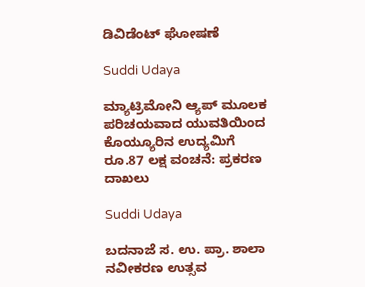ಡಿವಿಡೆಂಟ್ ಘೋಷಣೆ

Suddi Udaya

ಮ್ಯಾಟ್ರಿಮೋನಿ ಆ್ಯಪ್‌ ಮೂಲಕ  ಪರಿಚಯವಾದ ಯುವತಿಯಿಂದ ಕೊಯ್ಯೂರಿನ ಉದ್ಯಮಿಗೆ ರೂ.87 ಲಕ್ಷ ವಂಚನೆ: ಪ್ರಕರಣ ದಾಖಲು

Suddi Udaya

ಬದನಾಜೆ ಸ. ಉ. ಪ್ರಾ. ಶಾಲಾ ನವೀಕರಣ ಉತ್ಸವ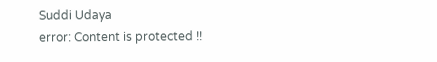Suddi Udaya
error: Content is protected !!